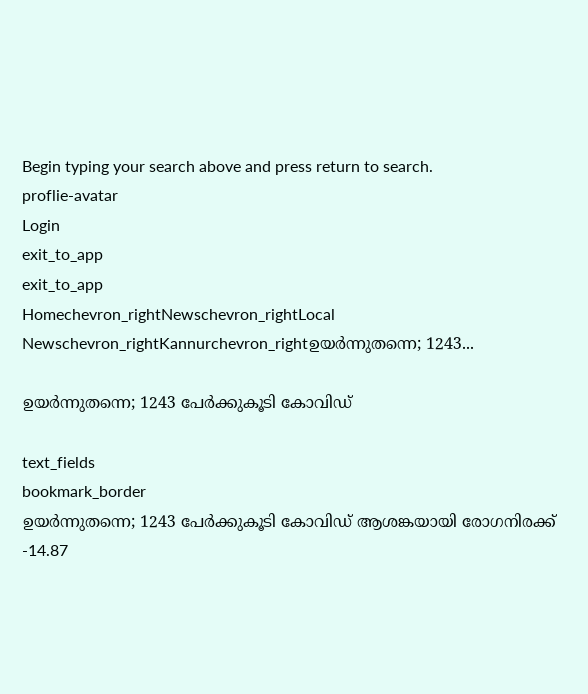Begin typing your search above and press return to search.
proflie-avatar
Login
exit_to_app
exit_to_app
Homechevron_rightNewschevron_rightLocal Newschevron_rightKannurchevron_rightഉയർന്നുതന്നെ; 1243...

ഉയർന്നുതന്നെ; 1243 പേര്‍ക്കുകൂടി കോവിഡ്

text_fields
bookmark_border
ഉയർന്നുതന്നെ; 1243 പേര്‍ക്കുകൂടി കോവിഡ് ആശങ്കയായി രോഗനിരക്ക് -14.87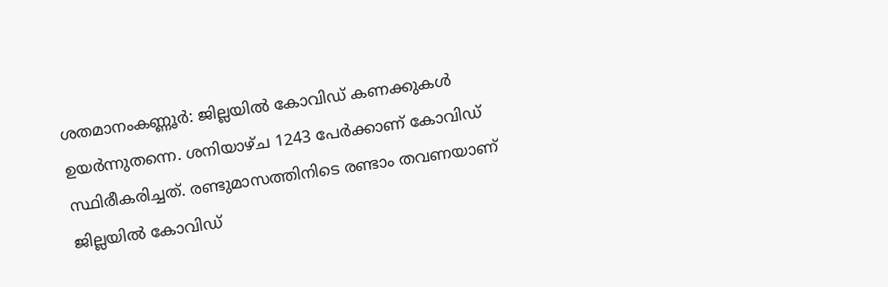ശതമാനംകണ്ണൂർ: ജില്ലയില്‍ കോവിഡ് കണക്കുകൾ ഉയർന്നുതന്നെ. ശനിയാഴ്ച 1243 പേര്‍ക്കാണ് കോവിഡ് സ്ഥിരീകരിച്ചത്. രണ്ടുമാസത്തിനിടെ രണ്ടാം തവണയാണ് ജില്ലയിൽ കോവിഡ്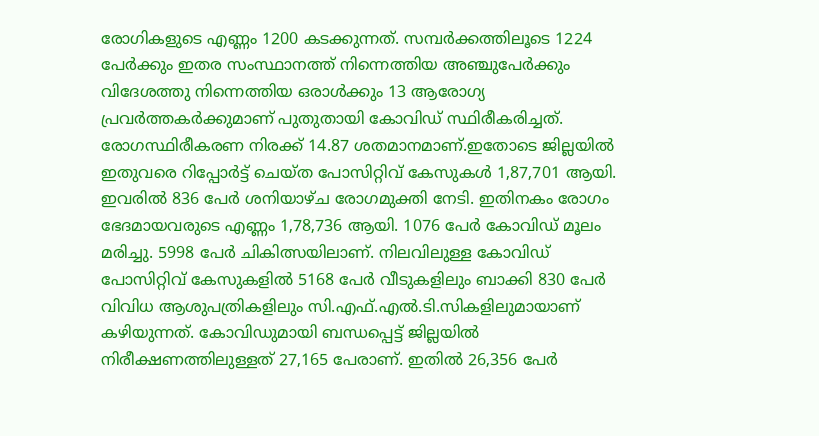രോഗികളുടെ എണ്ണം 1200 കടക്കുന്നത്. സമ്പര്‍ക്കത്തിലൂടെ 1224 പേര്‍ക്കും ഇതര സംസ്ഥാനത്ത് നിന്നെത്തിയ അഞ്ചുപേര്‍ക്കും വിദേശത്തു നിന്നെത്തിയ ഒരാള്‍ക്കും 13 ആരോഗ്യ പ്രവര്‍ത്തകര്‍ക്കുമാണ് പുതുതായി കോവിഡ് സ്ഥിരീകരിച്ചത്. രോഗസ്ഥിരീകരണ നിരക്ക് 14.87 ശതമാനമാണ്.ഇതോടെ ജില്ലയില്‍ ഇതുവരെ റിപ്പോര്‍ട്ട് ചെയ്ത പോസിറ്റിവ് കേസുകള്‍ 1,87,701 ആയി. ഇവരില്‍ 836 പേര്‍ ശനിയാഴ്ച രോഗമുക്തി നേടി. ഇതിനകം രോഗം ഭേദമായവരുടെ എണ്ണം 1,78,736 ആയി. 1076 പേര്‍ കോവിഡ് മൂലം മരിച്ചു. 5998 പേര്‍ ചികിത്സയിലാണ്. നിലവിലുള്ള കോവിഡ് പോസിറ്റിവ് കേസുകളില്‍ 5168 പേര്‍ വീടുകളിലും ബാക്കി 830 പേര്‍ വിവിധ ആശുപത്രികളിലും സി.എഫ്.എല്‍.ടി.സികളിലുമായാണ് കഴിയുന്നത്. കോവിഡുമായി ബന്ധപ്പെട്ട് ജില്ലയില്‍ നിരീക്ഷണത്തിലുള്ളത് 27,165 പേരാണ്. ഇതില്‍ 26,356 പേര്‍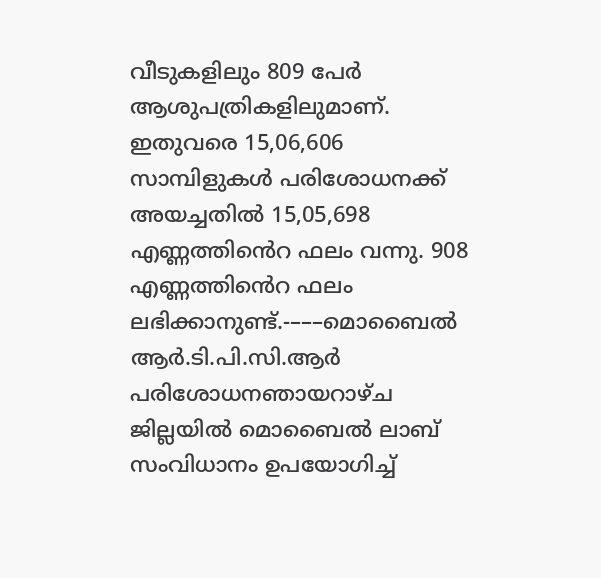വീടുകളിലും 809 പേര്‍ ആശുപത്രികളിലുമാണ്. ഇതുവരെ 15,06,606 സാമ്പിളുകള്‍ പരിശോധനക്ക് അയച്ചതില്‍ 15,05,698 എണ്ണത്തിൻെറ ഫലം വന്നു. 908 എണ്ണത്തിൻെറ ഫലം ലഭിക്കാനുണ്ട്.-–––മൊബൈല്‍ ആര്‍.ടി.പി.സി.ആര്‍ പരിശോധനഞായറാഴ്ച ജില്ലയില്‍ മൊബൈല്‍ ലാബ് സംവിധാനം ഉപയോഗിച്ച്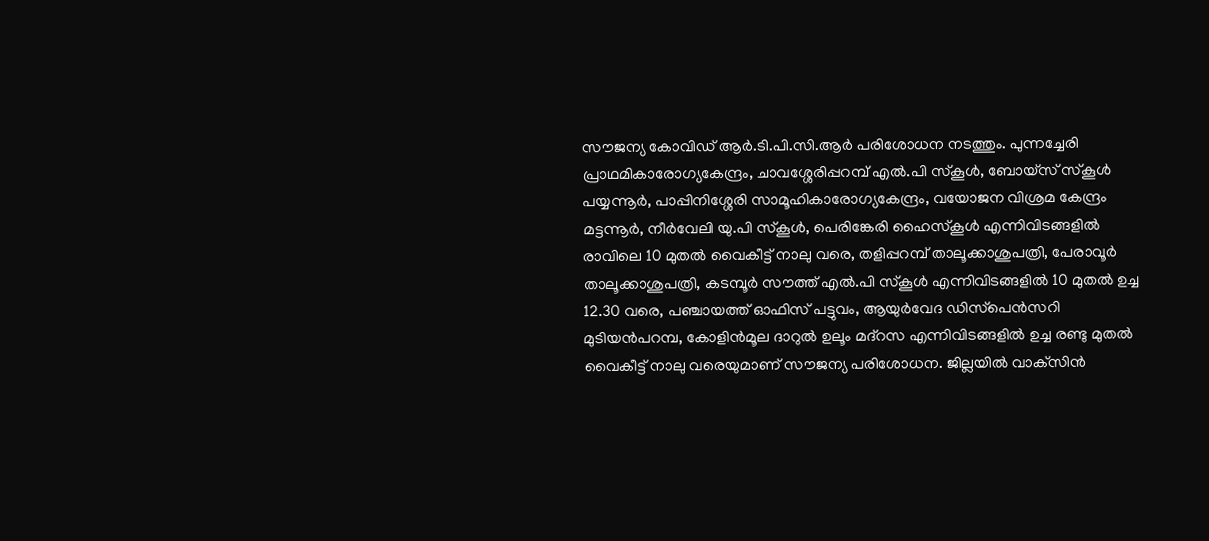സൗജന്യ കോവിഡ് ആര്‍.ടി.പി.സി.ആര്‍ പരിശോധന നടത്തും. പുന്നച്ചേരി പ്രാഥമികാരോഗ്യകേന്ദ്രം, ചാവശ്ശേരിപ്പറമ്പ് എൽ.പി സ്കൂൾ, ബോയ്സ് സ്കൂൾ പയ്യന്നൂർ, പാപ്പിനിശ്ശേരി സാമൂഹികാരോഗ്യകേന്ദ്രം, വയോജന വിശ്രമ കേന്ദ്രം മട്ടന്നൂർ, നീർവേലി യു.പി സ്കൂൾ, പെരിങ്കേരി ഹൈസ്കൂൾ എന്നിവിടങ്ങളില്‍ രാവിലെ 10 മുതല്‍ വൈകീട്ട് നാലു വരെ, തളിപ്പറമ്പ് താലൂക്കാശുപത്രി, പേരാവൂർ താലൂക്കാശുപത്രി, കടമ്പൂർ സൗത്ത് എൽ.പി സ്കൂൾ എന്നിവിടങ്ങളിൽ 10 മുതല്‍ ഉച്ച 12.30 വരെ, പഞ്ചായത്ത് ഓഫിസ് പട്ടുവം, ആയുർവേദ ഡിസ്‌പെൻസറി മുടിയൻപറമ്പ, കോളിൻമൂല ദാറുൽ ഉലൂം മദ്റസ എന്നിവിടങ്ങളില്‍ ഉച്ച രണ്ടു മുതല്‍ വൈകീട്ട് നാലു വരെയുമാണ് സൗജന്യ പരിശോധന. ജില്ലയില്‍ വാക്‌സിന്‍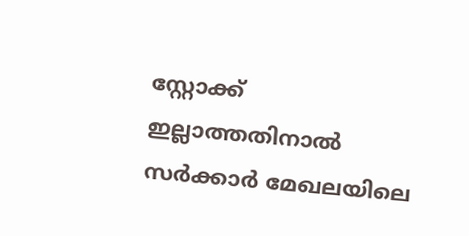സ്റ്റോക്ക് ഇല്ലാത്തതിനാല്‍ സര്‍ക്കാര്‍ മേഖലയിലെ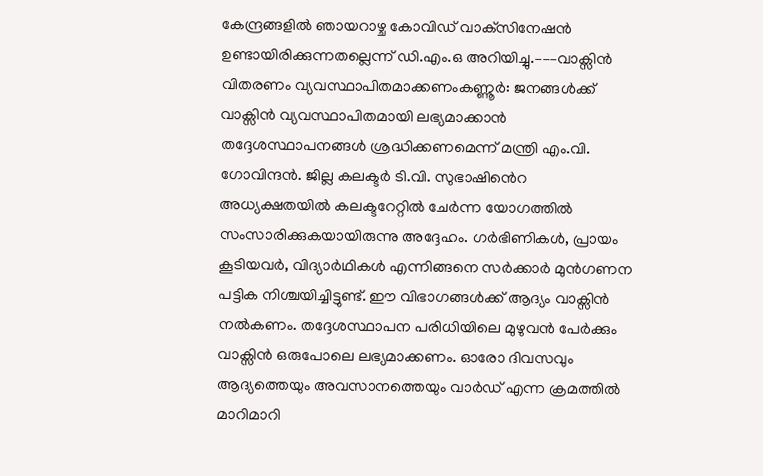കേന്ദ്രങ്ങളില്‍ ഞായറാഴ്ച കോവിഡ് വാക്‌സിനേഷന്‍ ഉണ്ടായിരിക്കുന്നതല്ലെന്ന് ഡി.എം.ഒ അറിയിച്ചു.–––വാക്സിന്‍ വിതരണം വ്യവസ്ഥാപിതമാക്കണംകണ്ണൂർ: ജനങ്ങള്‍ക്ക് വാക്സിന്‍ വ്യവസ്ഥാപിതമായി ലഭ്യമാക്കാന്‍ തദ്ദേശസ്ഥാപനങ്ങള്‍ ശ്രദ്ധിക്കണമെന്ന് മന്ത്രി എം.വി. ഗോവിന്ദന്‍. ജില്ല കലക്ടര്‍ ടി.വി. സുഭാഷിൻെറ അധ്യക്ഷതയില്‍ കലക്ടറേറ്റില്‍ ചേര്‍ന്ന യോഗത്തില്‍ സംസാരിക്കുകയായിരുന്നു അദ്ദേഹം. ഗര്‍ഭിണികള്‍, പ്രായം കൂടിയവര്‍, വിദ്യാര്‍ഥികള്‍ എന്നിങ്ങനെ സര്‍ക്കാര്‍ മുന്‍ഗണന പട്ടിക നിശ്ചയിച്ചിട്ടുണ്ട്. ഈ വിഭാഗങ്ങള്‍ക്ക് ആദ്യം വാക്സിന്‍ നല്‍കണം. തദ്ദേശസ്ഥാപന പരിധിയിലെ മുഴുവന്‍ പേര്‍ക്കും വാക്സിന്‍ ഒരുപോലെ ലഭ്യമാക്കണം. ഓരോ ദിവസവും ആദ്യത്തെയും അവസാനത്തെയും വാര്‍ഡ് എന്ന ക്രമത്തില്‍ മാറിമാറി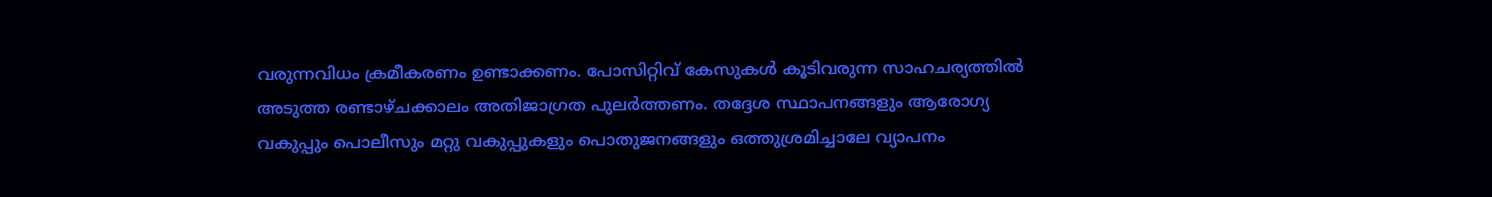വരുന്നവിധം ക്രമീകരണം ഉണ്ടാക്കണം. പോസിറ്റിവ് കേസുകള്‍ കൂടിവരുന്ന സാഹചര്യത്തില്‍ അടുത്ത രണ്ടാഴ്ചക്കാലം അതിജാഗ്രത പുലര്‍ത്തണം. തദ്ദേശ സ്ഥാപനങ്ങളും ആരോഗ്യ വകുപ്പും പൊലീസും മറ്റു വകുപ്പുകളും പൊതുജനങ്ങളും ഒത്തുശ്രമിച്ചാലേ വ്യാപനം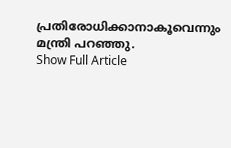പ്രതിരോധിക്കാനാകൂവെന്നും മന്ത്രി പറഞ്ഞു.
Show Full Article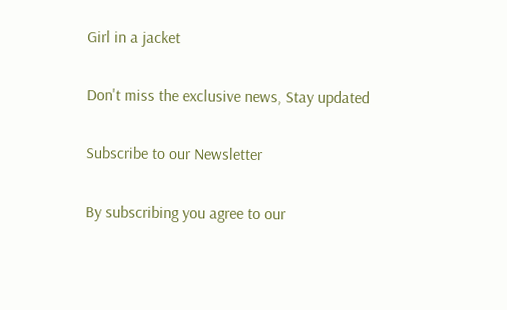Girl in a jacket

Don't miss the exclusive news, Stay updated

Subscribe to our Newsletter

By subscribing you agree to our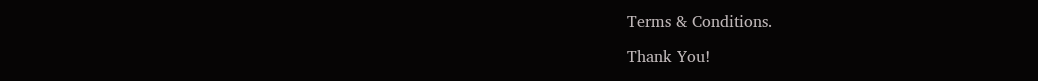Terms & Conditions.

Thank You!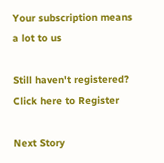Your subscription means a lot to us

Still haven't registered? Click here to Register

Next Story